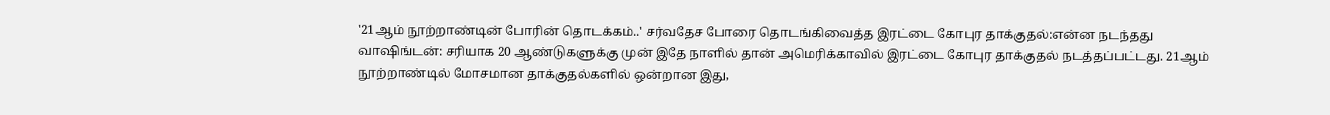'21ஆம் நூற்றாண்டின் போரின் தொடக்கம்..' சர்வதேச போரை தொடங்கிவைத்த இரட்டை கோபுர தாக்குதல்:என்ன நடந்தது
வாஷிங்டன்: சரியாக 20 ஆண்டுகளுக்கு முன் இதே நாளில் தான் அமெரிக்காவில் இரட்டை கோபுர தாக்குதல் நடத்தப்பட்டது. 21ஆம் நூற்றாண்டில் மோசமான தாக்குதல்களில் ஒன்றான இது,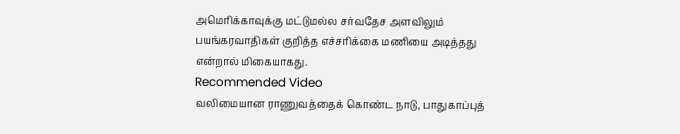அமெரிக்காவுக்கு மட்டுமல்ல சர்வதேச அளவிலும் பயங்கரவாதிகள் குறித்த எச்சரிக்கை மணியை அடித்தது என்றால் மிகையாகது.
Recommended Video
வலிமையான ராணுவத்தைக் கொண்ட நாடு, பாதுகாப்புத்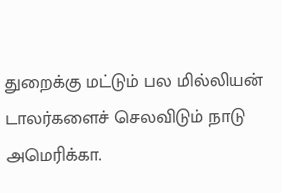துறைக்கு மட்டும் பல மில்லியன் டாலர்களைச் செலவிடும் நாடு அமெரிக்கா.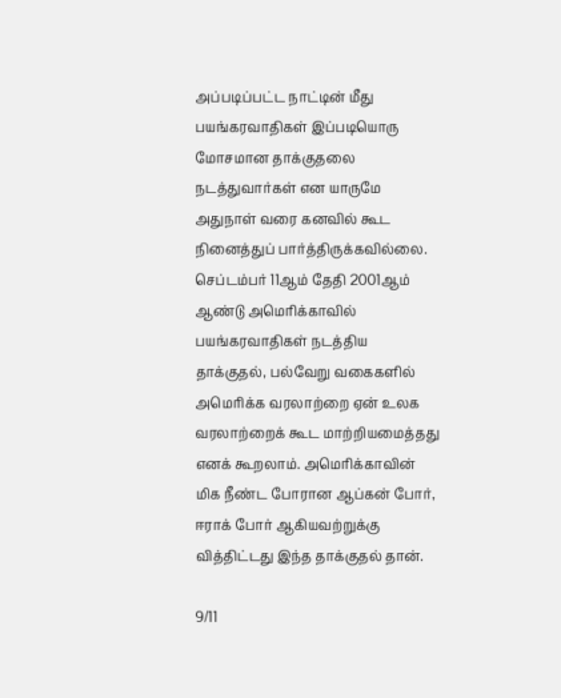அப்படிப்பட்ட நாட்டின் மீது பயங்கரவாதிகள் இப்படியொரு மோசமான தாக்குதலை நடத்துவார்கள் என யாருமே அதுநாள் வரை கனவில் கூட நினைத்துப் பார்த்திருக்கவில்லை.
செப்டம்பர் 11ஆம் தேதி 2001ஆம் ஆண்டு அமெரிக்காவில் பயங்கரவாதிகள் நடத்திய தாக்குதல், பல்வேறு வகைகளில் அமெரிக்க வரலாற்றை ஏன் உலக வரலாற்றைக் கூட மாற்றியமைத்தது எனக் கூறலாம். அமெரிக்காவின் மிக நீண்ட போரான ஆப்கன் போர், ஈராக் போர் ஆகியவற்றுக்கு வித்திட்டது இந்த தாக்குதல் தான்.

9/11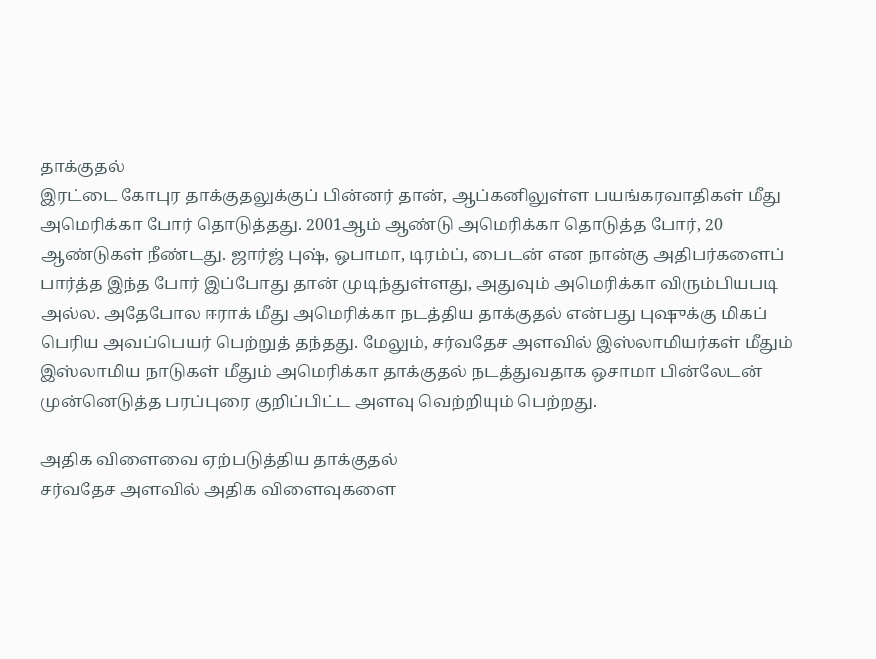தாக்குதல்
இரட்டை கோபுர தாக்குதலுக்குப் பின்னர் தான், ஆப்கனிலுள்ள பயங்கரவாதிகள் மீது அமெரிக்கா போர் தொடுத்தது. 2001ஆம் ஆண்டு அமெரிக்கா தொடுத்த போர், 20 ஆண்டுகள் நீண்டது. ஜார்ஜ் புஷ், ஒபாமா, டிரம்ப், பைடன் என நான்கு அதிபர்களைப் பார்த்த இந்த போர் இப்போது தான் முடிந்துள்ளது, அதுவும் அமெரிக்கா விரும்பியபடி அல்ல. அதேபோல ஈராக் மீது அமெரிக்கா நடத்திய தாக்குதல் என்பது புஷுக்கு மிகப் பெரிய அவப்பெயர் பெற்றுத் தந்தது. மேலும், சர்வதேச அளவில் இஸ்லாமியர்கள் மீதும் இஸ்லாமிய நாடுகள் மீதும் அமெரிக்கா தாக்குதல் நடத்துவதாக ஒசாமா பின்லேடன் முன்னெடுத்த பரப்புரை குறிப்பிட்ட அளவு வெற்றியும் பெற்றது.

அதிக விளைவை ஏற்படுத்திய தாக்குதல்
சர்வதேச அளவில் அதிக விளைவுகளை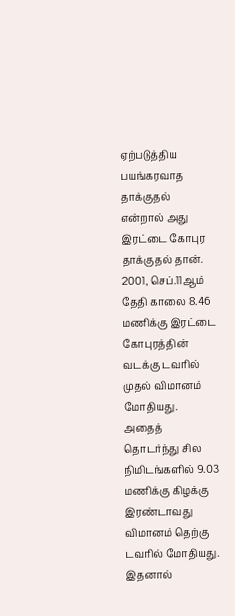ஏற்படுத்திய பயங்கரவாத தாக்குதல் என்றால் அது இரட்டை கோபுர தாக்குதல் தான். 2001, செப்.11ஆம் தேதி காலை 8.46 மணிக்கு இரட்டை கோபுரத்தின் வடக்கு டவரில் முதல் விமானம் மோதியது. அதைத் தொடர்ந்து சில நிமிடங்களில் 9.03 மணிக்கு கிழக்கு இரண்டாவது விமானம் தெற்கு டவரில் மோதியது. இதனால்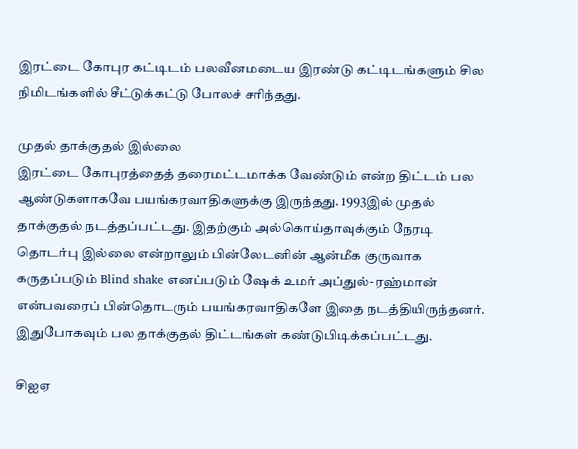இரட்டை கோபுர கட்டிடம் பலவீனமடைய இரண்டு கட்டிடங்களும் சில நிமிடங்களில் சீட்டுக்கட்டு போலச் சரிந்தது.

முதல் தாக்குதல் இல்லை
இரட்டை கோபுரத்தைத் தரைமட்டமாக்க வேண்டும் என்ற திட்டம் பல ஆண்டுகளாகவே பயங்கரவாதிகளுக்கு இருந்தது. 1993இல் முதல் தாக்குதல் நடத்தப்பட்டது. இதற்கும் அல்கொய்தாவுக்கும் நேரடி தொடர்பு இல்லை என்றாலும் பின்லேடனின் ஆன்மீக குருவாக கருதப்படும் Blind shake எனப்படும் ஷேக் உமர் அப்துல்- ரஹ்மான் என்பவரைப் பின்தொடரும் பயங்கரவாதிகளே இதை நடத்தியிருந்தனர். இதுபோகவும் பல தாக்குதல் திட்டங்கள் கண்டுபிடிக்கப்பட்டது.

சிஐஏ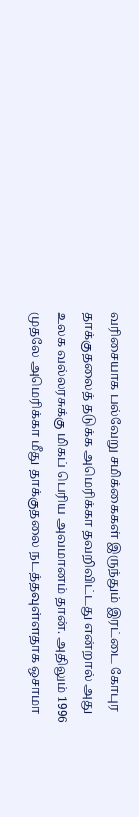வரிசையாக பல்வேறு சமிக்கைகள் இருந்தும் இரட்டை கோபுர தாக்குதலைத் தடுக்க அமெரிக்கா தவறிவிட்டது என்றால் அது உலக வல்லரசுக்கு மிகப் பெரிய அவமானம் தான். அதிலும் 1996 முதலே அமெரிக்கா மீது தாக்குதலை நடத்தவுள்ளதாக ஒசாமா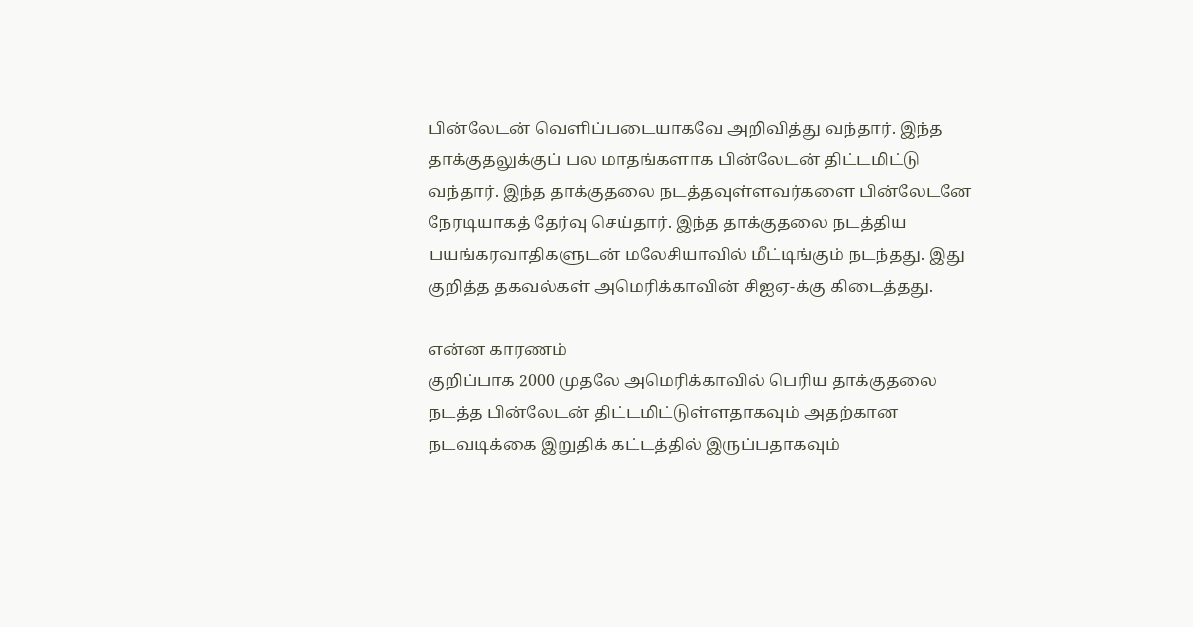பின்லேடன் வெளிப்படையாகவே அறிவித்து வந்தார். இந்த தாக்குதலுக்குப் பல மாதங்களாக பின்லேடன் திட்டமிட்டு வந்தார். இந்த தாக்குதலை நடத்தவுள்ளவர்களை பின்லேடனே நேரடியாகத் தேர்வு செய்தார். இந்த தாக்குதலை நடத்திய பயங்கரவாதிகளுடன் மலேசியாவில் மீட்டிங்கும் நடந்தது. இது குறித்த தகவல்கள் அமெரிக்காவின் சிஐஏ-க்கு கிடைத்தது.

என்ன காரணம்
குறிப்பாக 2000 முதலே அமெரிக்காவில் பெரிய தாக்குதலை நடத்த பின்லேடன் திட்டமிட்டுள்ளதாகவும் அதற்கான நடவடிக்கை இறுதிக் கட்டத்தில் இருப்பதாகவும்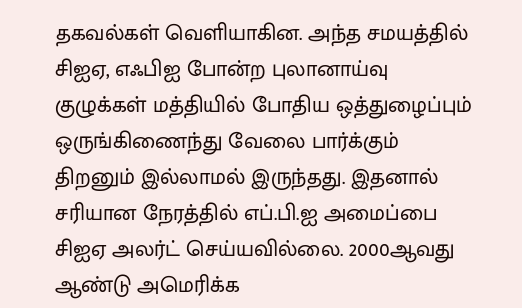தகவல்கள் வெளியாகின. அந்த சமயத்தில் சிஐஏ, எஃபிஐ போன்ற புலானாய்வு குழுக்கள் மத்தியில் போதிய ஒத்துழைப்பும் ஒருங்கிணைந்து வேலை பார்க்கும் திறனும் இல்லாமல் இருந்தது. இதனால் சரியான நேரத்தில் எப்.பி.ஐ அமைப்பை சிஐஏ அலர்ட் செய்யவில்லை. 2000ஆவது ஆண்டு அமெரிக்க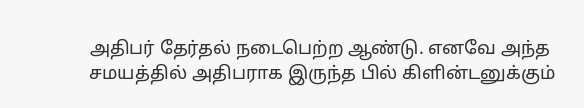அதிபர் தேர்தல் நடைபெற்ற ஆண்டு. எனவே அந்த சமயத்தில் அதிபராக இருந்த பில் கிளின்டனுக்கும்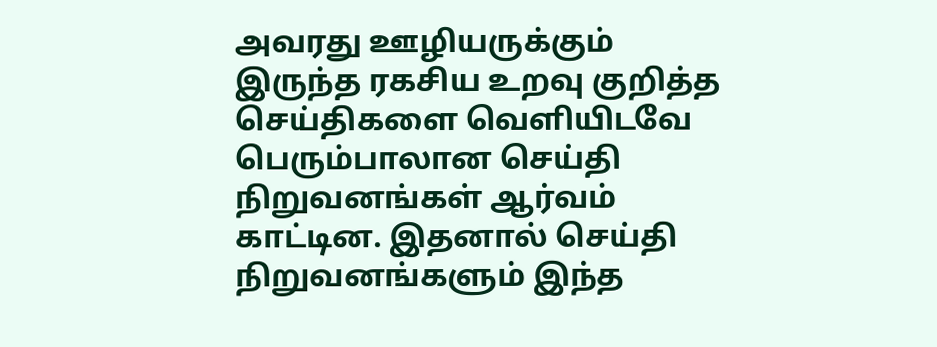அவரது ஊழியருக்கும் இருந்த ரகசிய உறவு குறித்த செய்திகளை வெளியிடவே பெரும்பாலான செய்தி நிறுவனங்கள் ஆர்வம் காட்டின. இதனால் செய்தி நிறுவனங்களும் இந்த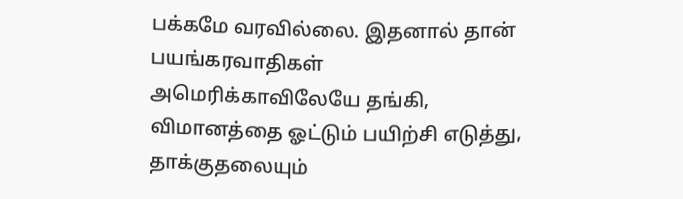பக்கமே வரவில்லை. இதனால் தான் பயங்கரவாதிகள் அமெரிக்காவிலேயே தங்கி, விமானத்தை ஓட்டும் பயிற்சி எடுத்து, தாக்குதலையும்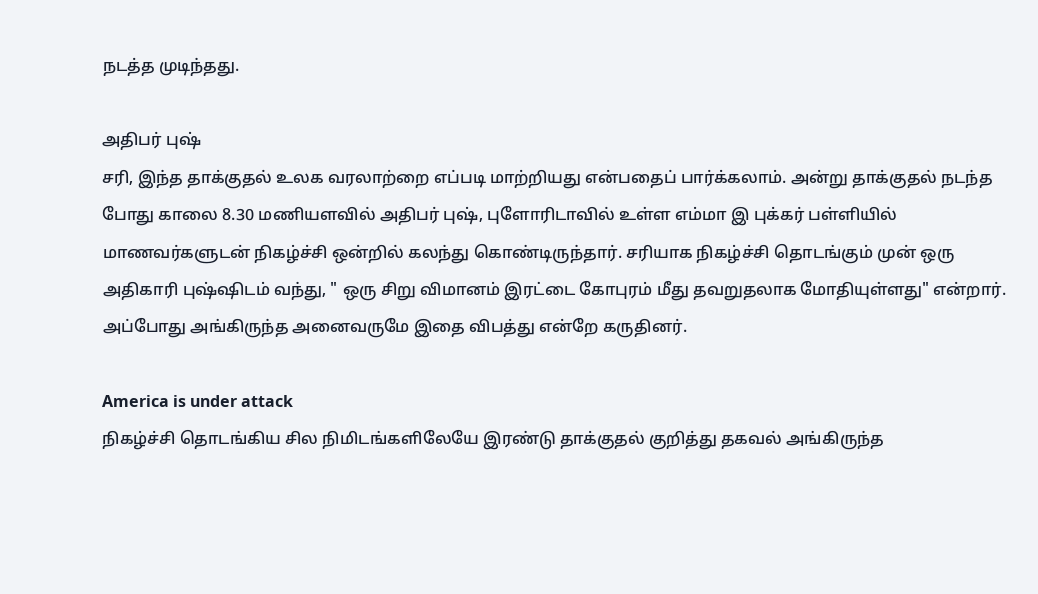நடத்த முடிந்தது.

அதிபர் புஷ்
சரி, இந்த தாக்குதல் உலக வரலாற்றை எப்படி மாற்றியது என்பதைப் பார்க்கலாம். அன்று தாக்குதல் நடந்த போது காலை 8.30 மணியளவில் அதிபர் புஷ், புளோரிடாவில் உள்ள எம்மா இ புக்கர் பள்ளியில் மாணவர்களுடன் நிகழ்ச்சி ஒன்றில் கலந்து கொண்டிருந்தார். சரியாக நிகழ்ச்சி தொடங்கும் முன் ஒரு அதிகாரி புஷ்ஷிடம் வந்து, " ஒரு சிறு விமானம் இரட்டை கோபுரம் மீது தவறுதலாக மோதியுள்ளது" என்றார். அப்போது அங்கிருந்த அனைவருமே இதை விபத்து என்றே கருதினர்.

America is under attack
நிகழ்ச்சி தொடங்கிய சில நிமிடங்களிலேயே இரண்டு தாக்குதல் குறித்து தகவல் அங்கிருந்த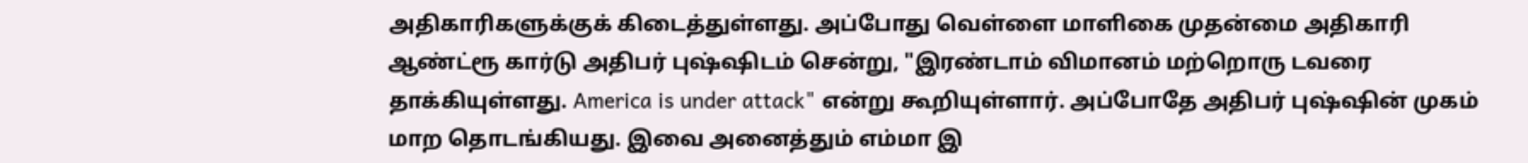அதிகாரிகளுக்குக் கிடைத்துள்ளது. அப்போது வெள்ளை மாளிகை முதன்மை அதிகாரி ஆண்ட்ரூ கார்டு அதிபர் புஷ்ஷிடம் சென்று, "இரண்டாம் விமானம் மற்றொரு டவரை தாக்கியுள்ளது. America is under attack" என்று கூறியுள்ளார். அப்போதே அதிபர் புஷ்ஷின் முகம் மாற தொடங்கியது. இவை அனைத்தும் எம்மா இ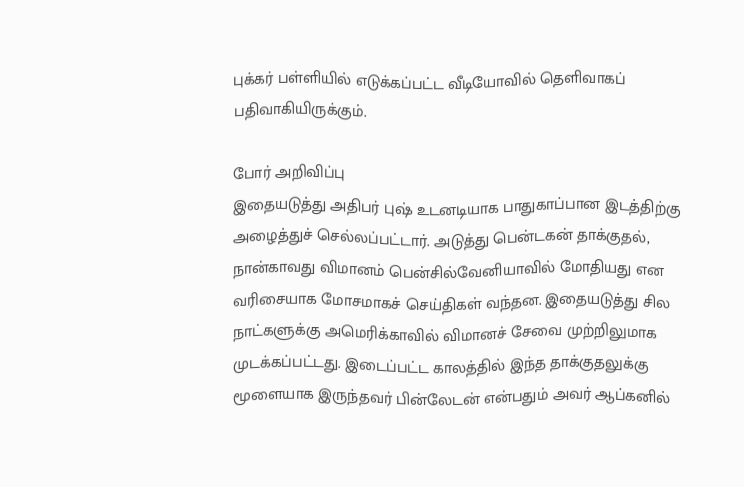புக்கர் பள்ளியில் எடுக்கப்பட்ட வீடியோவில் தெளிவாகப் பதிவாகியிருக்கும்.

போர் அறிவிப்பு
இதையடுத்து அதிபர் புஷ் உடனடியாக பாதுகாப்பான இடத்திற்கு அழைத்துச் செல்லப்பட்டார். அடுத்து பென்டகன் தாக்குதல், நான்காவது விமானம் பென்சில்வேனியாவில் மோதியது என வரிசையாக மோசமாகச் செய்திகள் வந்தன. இதையடுத்து சில நாட்களுக்கு அமெரிக்காவில் விமானச் சேவை முற்றிலுமாக முடக்கப்பட்டது. இடைப்பட்ட காலத்தில் இந்த தாக்குதலுக்கு மூளையாக இருந்தவர் பின்லேடன் என்பதும் அவர் ஆப்கனில்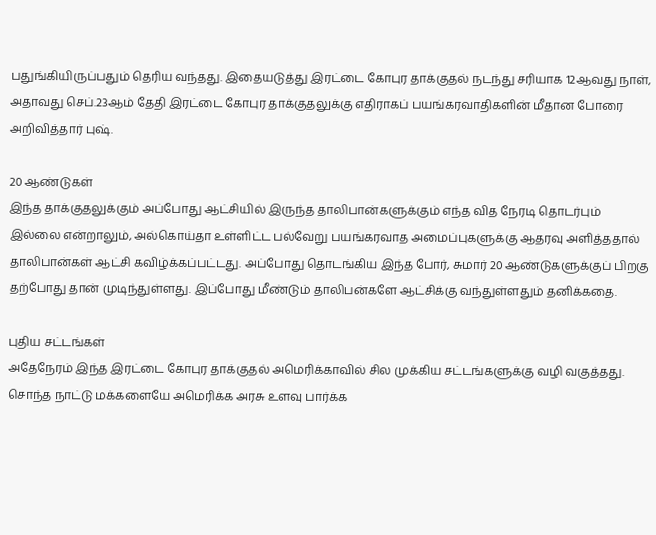பதுங்கியிருப்பதும் தெரிய வந்தது. இதையடுத்து இரட்டை கோபுர தாக்குதல் நடந்து சரியாக 12ஆவது நாள், அதாவது செப்.23ஆம் தேதி இரட்டை கோபுர தாக்குதலுக்கு எதிராகப் பயங்கரவாதிகளின் மீதான போரை அறிவித்தார் புஷ்.

20 ஆண்டுகள்
இந்த தாக்குதலுக்கும் அப்போது ஆட்சியில் இருந்த தாலிபான்களுக்கும் எந்த வித நேரடி தொடர்பும் இல்லை என்றாலும், அல்கொய்தா உள்ளிட்ட பல்வேறு பயங்கரவாத அமைப்புகளுக்கு ஆதரவு அளித்ததால் தாலிபான்கள் ஆட்சி கவிழ்க்கப்பட்டது. அப்போது தொடங்கிய இந்த போர், சுமார் 20 ஆண்டுகளுக்குப் பிறகு தற்போது தான் முடிந்துள்ளது. இப்போது மீண்டும் தாலிபன்களே ஆட்சிக்கு வந்துள்ளதும் தனிக்கதை.

புதிய சட்டங்கள்
அதேநேரம் இந்த இரட்டை கோபுர தாக்குதல் அமெரிக்காவில் சில முக்கிய சட்டங்களுக்கு வழி வகுத்தது. சொந்த நாட்டு மக்களையே அமெரிக்க அரசு உளவு பார்க்க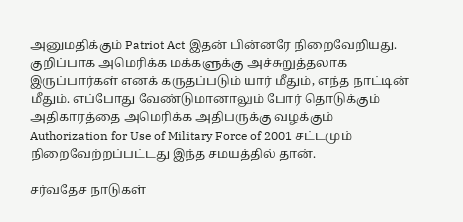அனுமதிக்கும் Patriot Act இதன் பின்னரே நிறைவேறியது. குறிப்பாக அமெரிக்க மக்களுக்கு அச்சுறுத்தலாக இருப்பார்கள் எனக் கருதப்படும் யார் மீதும், எந்த நாட்டின் மீதும். எப்போது வேண்டுமானாலும் போர் தொடுக்கும் அதிகாரத்தை அமெரிக்க அதிபருக்கு வழக்கும் Authorization for Use of Military Force of 2001 சட்டமும் நிறைவேற்றப்பட்டது இந்த சமயத்தில் தான்.

சர்வதேச நாடுகள்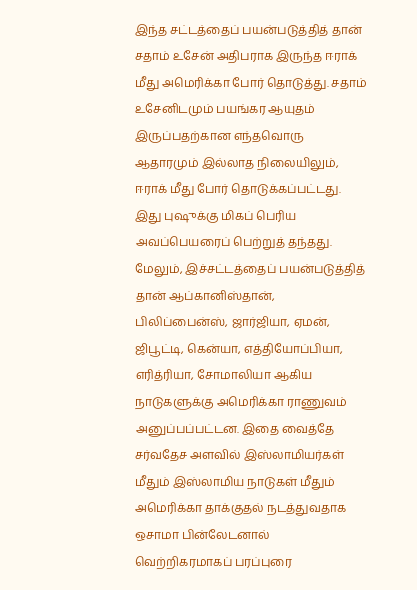இந்த சட்டத்தைப் பயன்படுத்தித் தான் சதாம் உசேன் அதிபராக இருந்த ஈராக் மீது அமெரிக்கா போர் தொடுத்து. சதாம் உசேனிடமும் பயங்கர ஆயுதம் இருப்பதற்கான எந்தவொரு ஆதாரமும் இல்லாத நிலையிலும், ஈராக் மீது போர் தொடுக்கப்பட்டது. இது புஷுக்கு மிகப் பெரிய அவப்பெயரைப் பெற்றுத் தந்தது. மேலும், இச்சட்டத்தைப் பயன்படுத்தித் தான் ஆப்கானிஸ்தான், பிலிப்பைன்ஸ், ஜார்ஜியா, ஏமன், ஜிபூட்டி, கென்யா, எத்தியோப்பியா, எரித்ரியா, சோமாலியா ஆகிய நாடுகளுக்கு அமெரிக்கா ராணுவம் அனுப்பப்பட்டன. இதை வைத்தே சர்வதேச அளவில் இஸ்லாமியர்கள் மீதும் இஸ்லாமிய நாடுகள் மீதும் அமெரிக்கா தாக்குதல் நடத்துவதாக ஒசாமா பின்லேடனால் வெற்றிகரமாகப் பரப்புரை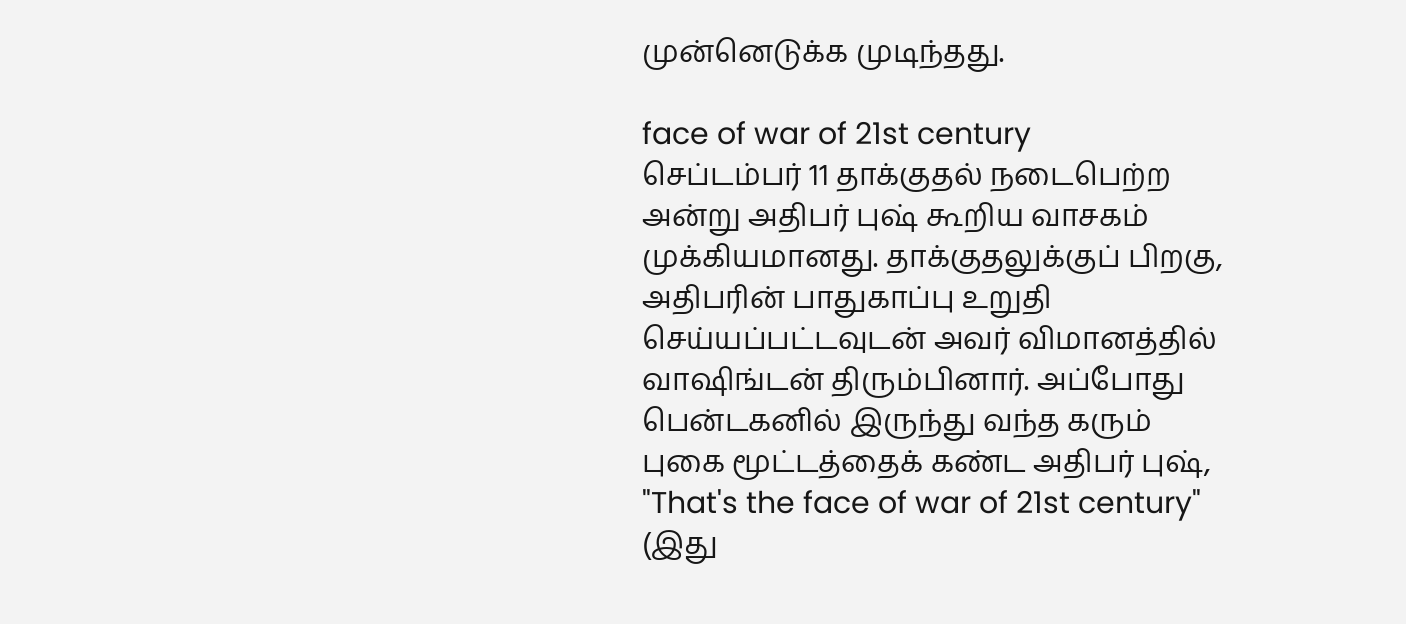முன்னெடுக்க முடிந்தது.

face of war of 21st century
செப்டம்பர் 11 தாக்குதல் நடைபெற்ற அன்று அதிபர் புஷ் கூறிய வாசகம் முக்கியமானது. தாக்குதலுக்குப் பிறகு, அதிபரின் பாதுகாப்பு உறுதி செய்யப்பட்டவுடன் அவர் விமானத்தில் வாஷிங்டன் திரும்பினார். அப்போது பென்டகனில் இருந்து வந்த கரும் புகை மூட்டத்தைக் கண்ட அதிபர் புஷ், "That's the face of war of 21st century" (இது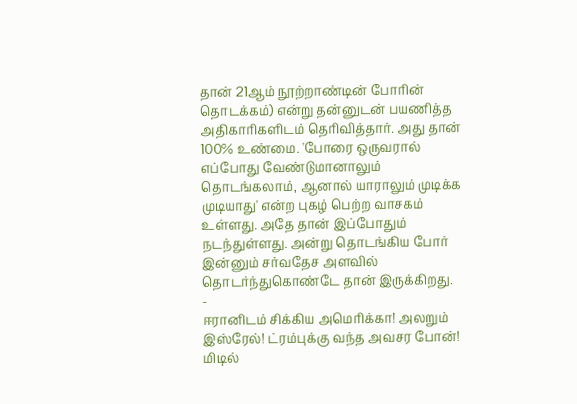தான் 21ஆம் நூற்றாண்டின் போரின் தொடக்கம்) என்று தன்னுடன் பயணித்த அதிகாரிகளிடம் தெரிவித்தார். அது தான் 100% உண்மை. 'போரை ஒருவரால் எப்போது வேண்டுமானாலும் தொடங்கலாம், ஆனால் யாராலும் முடிக்க முடியாது' என்ற புகழ் பெற்ற வாசகம் உள்ளது. அதே தான் இப்போதும் நடந்துள்ளது. அன்று தொடங்கிய போர் இன்னும் சர்வதேச அளவில் தொடர்ந்துகொண்டே தான் இருக்கிறது.
-
ஈரானிடம் சிக்கிய அமெரிக்கா! அலறும் இஸ்ரேல்! ட்ரம்புக்கு வந்த அவசர போன்! மிடில்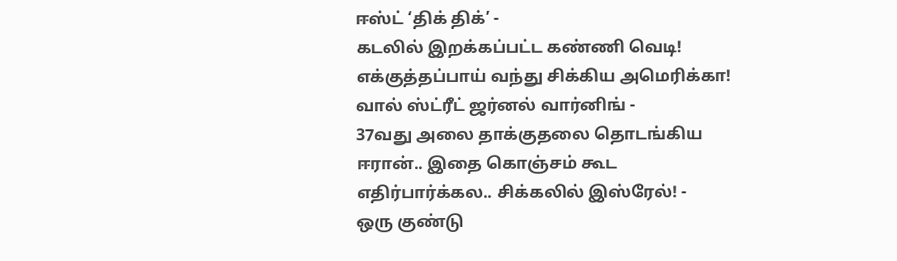ஈஸ்ட் ‘திக் திக்’ -
கடலில் இறக்கப்பட்ட கண்ணி வெடி! எக்குத்தப்பாய் வந்து சிக்கிய அமெரிக்கா! வால் ஸ்ட்ரீட் ஜர்னல் வார்னிங் -
37வது அலை தாக்குதலை தொடங்கிய ஈரான்.. இதை கொஞ்சம் கூட எதிர்பார்க்கல.. சிக்கலில் இஸ்ரேல்! -
ஒரு குண்டு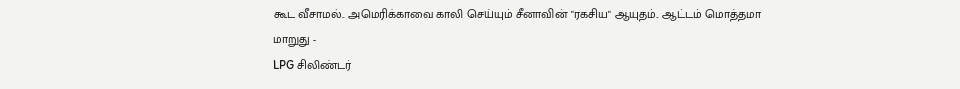கூட வீசாமல்.. அமெரிக்காவை காலி செய்யும் சீனாவின் "ரகசிய" ஆயுதம்.. ஆட்டம் மொத்தமா மாறுது -
LPG சிலிண்டர்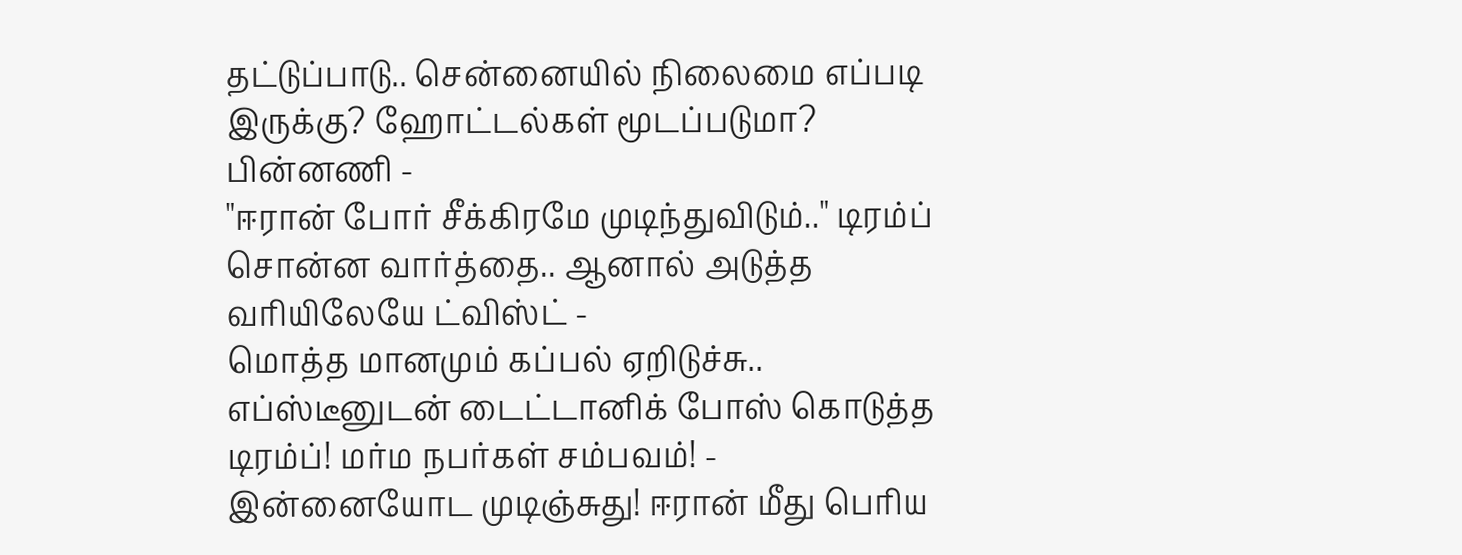தட்டுப்பாடு.. சென்னையில் நிலைமை எப்படி இருக்கு? ஹோட்டல்கள் மூடப்படுமா? பின்னணி -
"ஈரான் போர் சீக்கிரமே முடிந்துவிடும்.." டிரம்ப் சொன்ன வார்த்தை.. ஆனால் அடுத்த வரியிலேயே ட்விஸ்ட் -
மொத்த மானமும் கப்பல் ஏறிடுச்சு.. எப்ஸ்டீனுடன் டைட்டானிக் போஸ் கொடுத்த டிரம்ப்! மர்ம நபர்கள் சம்பவம்! -
இன்னையோட முடிஞ்சுது! ஈரான் மீது பெரிய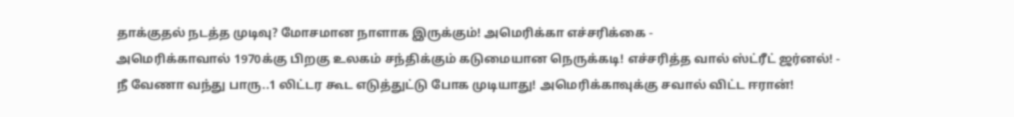தாக்குதல் நடத்த முடிவு? மோசமான நாளாக இருக்கும்! அமெரிக்கா எச்சரிக்கை -
அமெரிக்காவால் 1970க்கு பிறகு உலகம் சந்திக்கும் கடுமையான நெருக்கடி! எச்சரித்த வால் ஸ்ட்ரீட் ஜர்னல்! -
நீ வேணா வந்து பாரு..1 லிட்டர கூட எடுத்துட்டு போக முடியாது! அமெரிக்காவுக்கு சவால் விட்ட ஈரான்!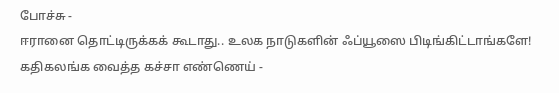போச்சு -
ஈரானை தொட்டிருக்கக் கூடாது.. உலக நாடுகளின் ஃப்யூஸை பிடிங்கிட்டாங்களே! கதிகலங்க வைத்த கச்சா எண்ணெய் -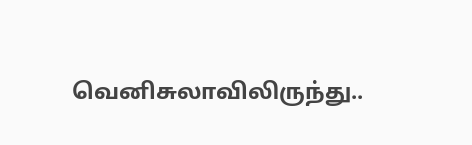வெனிசுலாவிலிருந்து..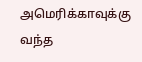அமெரிக்காவுக்கு வந்த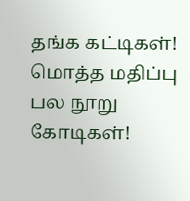தங்க கட்டிகள்! மொத்த மதிப்பு பல நூறு கோடிகள்!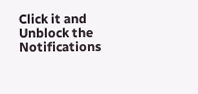Click it and Unblock the Notifications